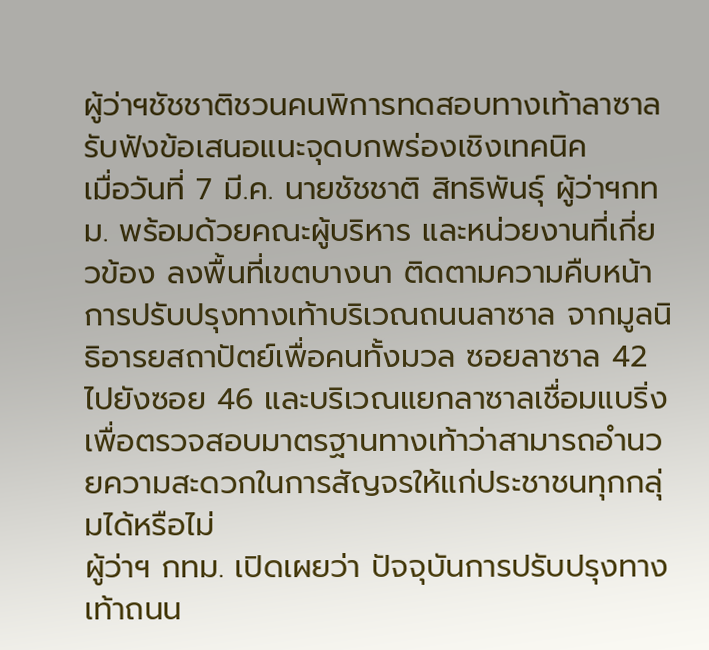ผู้ว่าฯชัชชาติชวนคนพิการทดสอบทางเท้าลาซาล รับฟังข้อเสนอแนะจุดบกพร่องเชิงเทคนิค
เมื่อวันที่ 7 มี.ค. นายชัชชาติ สิทธิพันธุ์ ผู้ว่าฯกทม. พร้อมด้วยคณะผู้บริหาร และหน่วยงานที่เกี่ยวข้อง ลงพื้นที่เขตบางนา ติดตามความคืบหน้าการปรับปรุงทางเท้าบริเวณถนนลาซาล จากมูลนิธิอารยสถาปัตย์เพื่อคนทั้งมวล ซอยลาซาล 42 ไปยังซอย 46 และบริเวณแยกลาซาลเชื่อมแบริ่ง เพื่อตรวจสอบมาตรฐานทางเท้าว่าสามารถอำนวยความสะดวกในการสัญจรให้แก่ประชาชนทุกกลุ่มได้หรือไม่
ผู้ว่าฯ กทม. เปิดเผยว่า ปัจจุบันการปรับปรุงทางเท้าถนน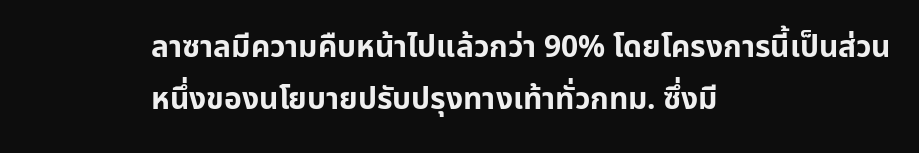ลาซาลมีความคืบหน้าไปแล้วกว่า 90% โดยโครงการนี้เป็นส่วนหนึ่งของนโยบายปรับปรุงทางเท้าทั่วกทม. ซึ่งมี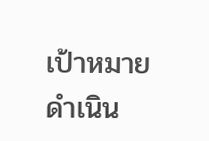เป้าหมายดำเนิน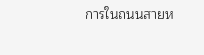การในถนนสายห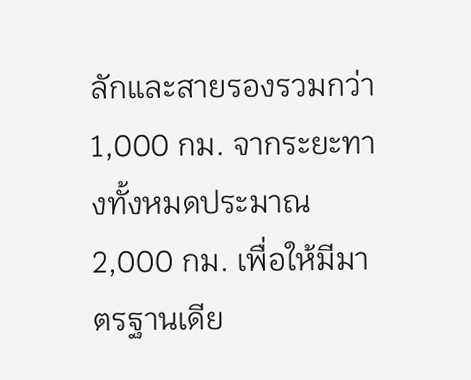ลักและสายรองรวมกว่า 1,000 กม. จากระยะทางทั้งหมดประมาณ 2,000 กม. เพื่อให้มีมาตรฐานเดีย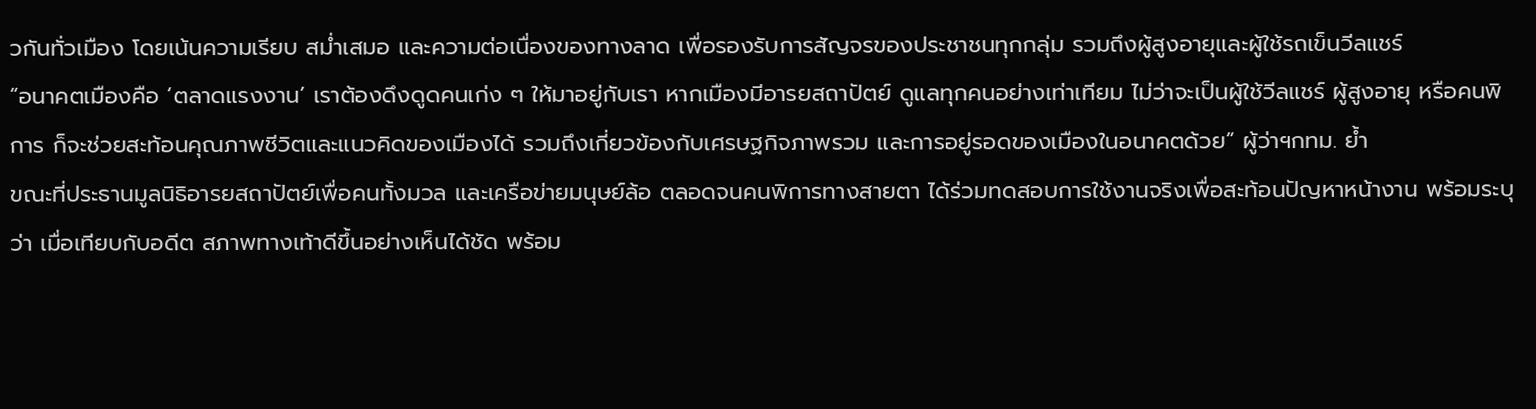วกันทั่วเมือง โดยเน้นความเรียบ สม่ำเสมอ และความต่อเนื่องของทางลาด เพื่อรองรับการสัญจรของประชาชนทุกกลุ่ม รวมถึงผู้สูงอายุและผู้ใช้รถเข็นวีลแชร์
“อนาคตเมืองคือ ‘ตลาดแรงงาน’ เราต้องดึงดูดคนเก่ง ๆ ให้มาอยู่กับเรา หากเมืองมีอารยสถาปัตย์ ดูแลทุกคนอย่างเท่าเทียม ไม่ว่าจะเป็นผู้ใช้วีลแชร์ ผู้สูงอายุ หรือคนพิการ ก็จะช่วยสะท้อนคุณภาพชีวิตและแนวคิดของเมืองได้ รวมถึงเกี่ยวข้องกับเศรษฐกิจภาพรวม และการอยู่รอดของเมืองในอนาคตด้วย” ผู้ว่าฯกทม. ย้ำ
ขณะที่ประธานมูลนิธิอารยสถาปัตย์เพื่อคนทั้งมวล และเครือข่ายมนุษย์ล้อ ตลอดจนคนพิการทางสายตา ได้ร่วมทดสอบการใช้งานจริงเพื่อสะท้อนปัญหาหน้างาน พร้อมระบุว่า เมื่อเทียบกับอดีต สภาพทางเท้าดีขึ้นอย่างเห็นได้ชัด พร้อม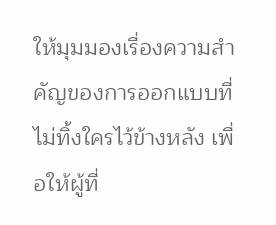ให้มุมมองเรื่องความสำคัญของการออกแบบที่ไม่ทิ้งใครไว้ข้างหลัง เพื่อให้ผู้ที่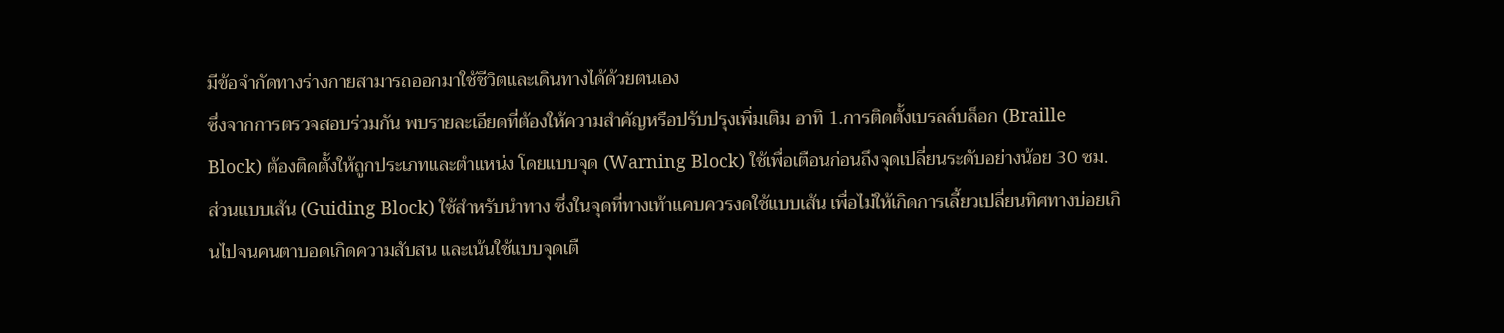มีข้อจำกัดทางร่างกายสามารถออกมาใช้ชีวิตและเดินทางได้ด้วยตนเอง
ซึ่งจากการตรวจสอบร่วมกัน พบรายละเอียดที่ต้องให้ความสำคัญหรือปรับปรุงเพิ่มเติม อาทิ 1.การติดตั้งเบรลล์บล็อก (Braille Block) ต้องติดตั้งให้ถูกประเภทและตำแหน่ง โดยแบบจุด (Warning Block) ใช้เพื่อเตือนก่อนถึงจุดเปลี่ยนระดับอย่างน้อย 30 ซม. ส่วนแบบเส้น (Guiding Block) ใช้สำหรับนำทาง ซึ่งในจุดที่ทางเท้าแคบควรงดใช้แบบเส้น เพื่อไม่ให้เกิดการเลี้ยวเปลี่ยนทิศทางบ่อยเกินไปจนคนตาบอดเกิดความสับสน และเน้นใช้แบบจุดเตื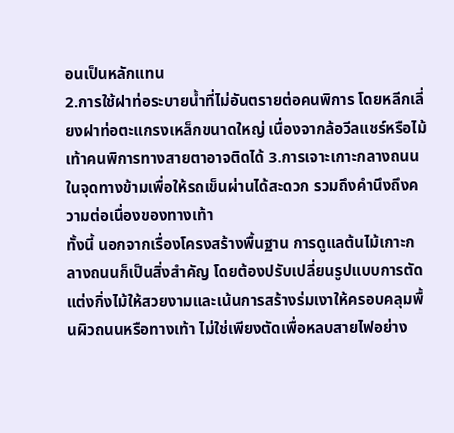อนเป็นหลักแทน
2.การใช้ฝาท่อระบายน้ำที่ไม่อันตรายต่อคนพิการ โดยหลีกเลี่ยงฝาท่อตะแกรงเหล็กขนาดใหญ่ เนื่องจากล้อวีลแชร์หรือไม้เท้าคนพิการทางสายตาอาจติดได้ 3.การเจาะเกาะกลางถนนในจุดทางข้ามเพื่อให้รถเข็นผ่านได้สะดวก รวมถึงคำนึงถึงความต่อเนื่องของทางเท้า
ทั้งนี้ นอกจากเรื่องโครงสร้างพื้นฐาน การดูแลต้นไม้เกาะกลางถนนก็เป็นสิ่งสำคัญ โดยต้องปรับเปลี่ยนรูปแบบการตัดแต่งกิ่งไม้ให้สวยงามและเน้นการสร้างร่มเงาให้ครอบคลุมพื้นผิวถนนหรือทางเท้า ไม่ใช่เพียงตัดเพื่อหลบสายไฟอย่าง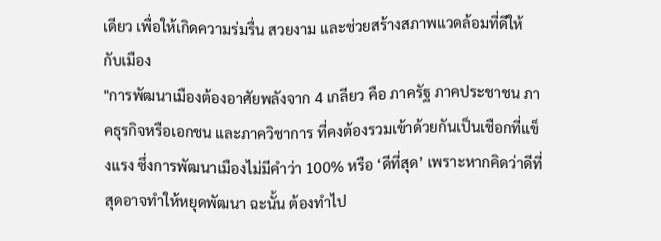เดียว เพื่อให้เกิดความร่มรื่น สวยงาม และช่วยสร้างสภาพแวดล้อมที่ดีให้กับเมือง
"การพัฒนาเมืองต้องอาศัยพลังจาก 4 เกลียว คือ ภาครัฐ ภาคประชาชน ภาคธุรกิจหรือเอกชน และภาควิชาการ ที่คงต้องรวมเข้าด้วยกันเป็นเชือกที่แข็งแรง ซึ่งการพัฒนาเมืองไม่มีคำว่า 100% หรือ ‘ดีที่สุด’ เพราะหากคิดว่าดีที่สุดอาจทำให้หยุดพัฒนา ฉะนั้น ต้องทำไป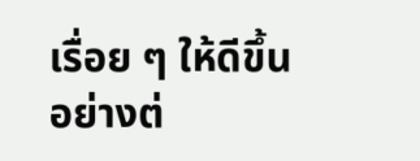เรื่อย ๆ ให้ดีขึ้นอย่างต่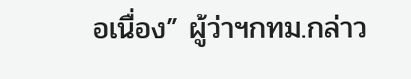อเนื่อง” ผู้ว่าฯกทม.กล่าว